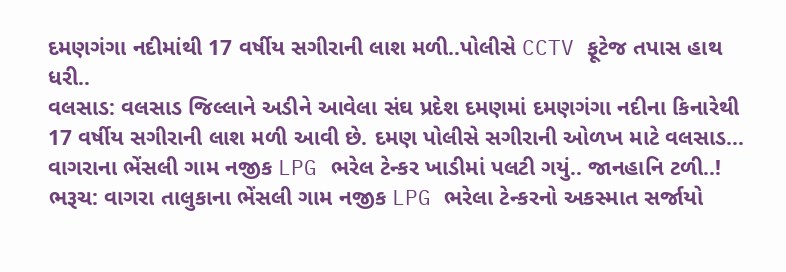દમણગંગા નદીમાંથી 17 વર્ષીય સગીરાની લાશ મળી..પોલીસે CCTV ફૂટેજ તપાસ હાથ ધરી..
વલસાડ: વલસાડ જિલ્લાને અડીને આવેલા સંઘ પ્રદેશ દમણમાં દમણગંગા નદીના કિનારેથી 17 વર્ષીય સગીરાની લાશ મળી આવી છે. દમણ પોલીસે સગીરાની ઓળખ માટે વલસાડ...
વાગરાના ભેંસલી ગામ નજીક LPG ભરેલ ટેન્કર ખાડીમાં પલટી ગયું.. જાનહાનિ ટળી..!
ભરૂચ: વાગરા તાલુકાના ભેંસલી ગામ નજીક LPG ભરેલા ટેન્કરનો અકસ્માત સર્જાયો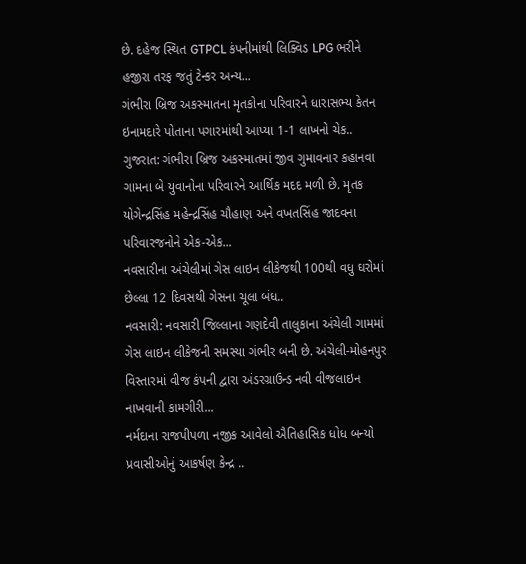છે. દહેજ સ્થિત GTPCL કંપનીમાંથી લિક્વિડ LPG ભરીને હજીરા તરફ જતું ટેન્કર અન્ય...
ગંભીરા બ્રિજ અકસ્માતના મૃતકોના પરિવારને ધારાસભ્ય કેતન ઇનામદારે પોતાના પગારમાંથી આપ્યા 1-1 લાખનો ચેક..
ગુજરાત: ગંભીરા બ્રિજ અકસ્માતમાં જીવ ગુમાવનાર કહાનવા ગામના બે યુવાનોના પરિવારને આર્થિક મદદ મળી છે. મૃતક યોગેન્દ્રસિંહ મહેન્દ્રસિંહ ચૌહાણ અને વખતસિંહ જાદવના પરિવારજનોને એક-એક...
નવસારીના અંચેલીમાં ગેસ લાઇન લીકેજથી 100થી વધુ ઘરોમાં છેલ્લા 12 દિવસથી ગેસના ચૂલા બંધ..
નવસારી: નવસારી જિલ્લાના ગણદેવી તાલુકાના અંચેલી ગામમાં ગેસ લાઇન લીકેજની સમસ્યા ગંભીર બની છે. અંચેલી-મોહનપુર વિસ્તારમાં વીજ કંપની દ્વારા અંડરગ્રાઉન્ડ નવી વીજલાઇન નાખવાની કામગીરી...
નર્મદાના રાજપીપળા નજીક આવેલો ઐતિહાસિક ધોધ બન્યો પ્રવાસીઓનું આકર્ષણ કેન્દ્ર ..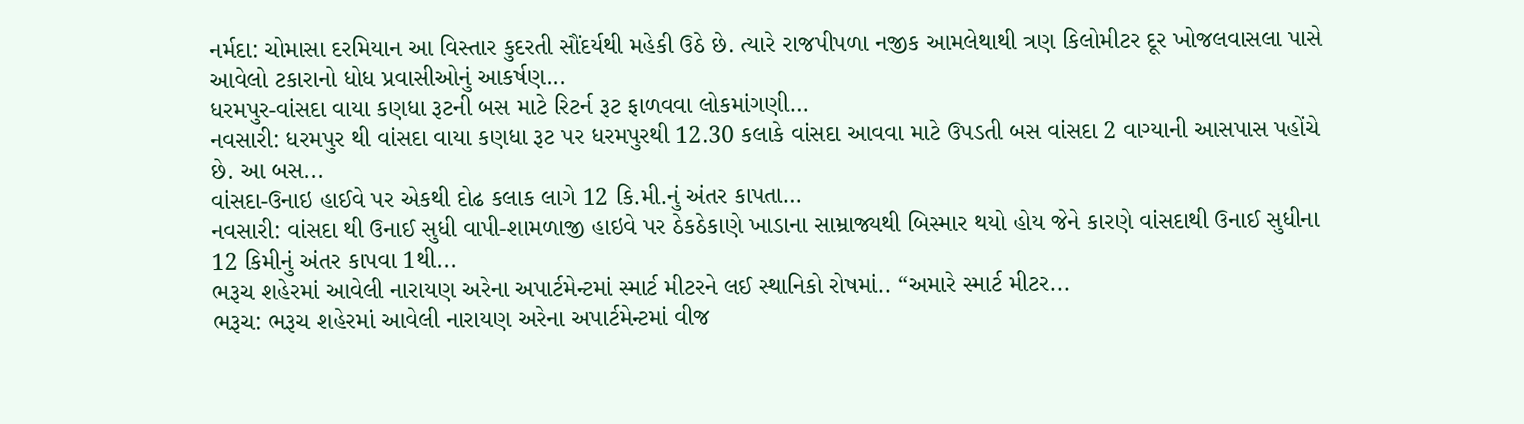નર્મદા: ચોમાસા દરમિયાન આ વિસ્તાર કુદરતી સૌંદર્યથી મહેકી ઉઠે છે. ત્યારે રાજપીપળા નજીક આમલેથાથી ત્રણ કિલોમીટર દૂર ખોજલવાસલા પાસે આવેલો ટકારાનો ધોધ પ્રવાસીઓનું આકર્ષણ...
ધરમપુર-વાંસદા વાયા કણધા રૂટની બસ માટે રિટર્ન રૂટ ફાળવવા લોકમાંગણી…
નવસારી: ધરમપુર થી વાંસદા વાયા કણધા રૂટ પર ધરમપુરથી 12.30 કલાકે વાંસદા આવવા માટે ઉપડતી બસ વાંસદા 2 વાગ્યાની આસપાસ પહોંચે છે. આ બસ...
વાંસદા-ઉનાઇ હાઈવે પર એકથી દોઢ કલાક લાગે 12 કિ.મી.નું અંતર કાપતા…
નવસારી: વાંસદા થી ઉનાઈ સુધી વાપી-શામળાજી હાઇવે પર ઠેકઠેકાણે ખાડાના સામ્રાજ્યથી બિસ્માર થયો હોય જેને કારણે વાંસદાથી ઉનાઈ સુધીના 12 કિમીનું અંતર કાપવા 1થી...
ભરૂચ શહેરમાં આવેલી નારાયણ અરેના અપાર્ટમેન્ટમાં સ્માર્ટ મીટરને લઈ સ્થાનિકો રોષમાં.. “અમારે સ્માર્ટ મીટર...
ભરૂચ: ભરૂચ શહેરમાં આવેલી નારાયણ અરેના અપાર્ટમેન્ટમાં વીજ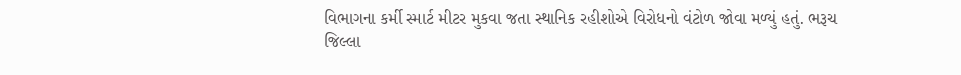વિભાગના કર્મી સ્માર્ટ મીટર મુકવા જતા સ્થાનિક રહીશોએ વિરોધનો વંટોળ જોવા મળ્યું હતું. ભરૂચ જિલ્લા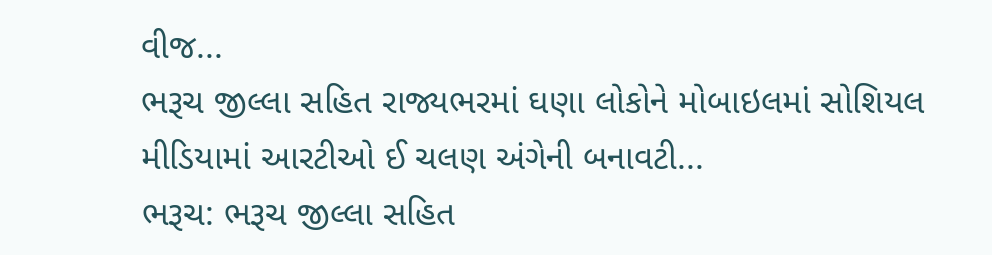વીજ...
ભરૂચ જીલ્લા સહિત રાજ્યભરમાં ઘણા લોકોને મોબાઇલમાં સોશિયલ મીડિયામાં આરટીઓ ઈ ચલણ અંગેની બનાવટી...
ભરૂચ: ભરૂચ જીલ્લા સહિત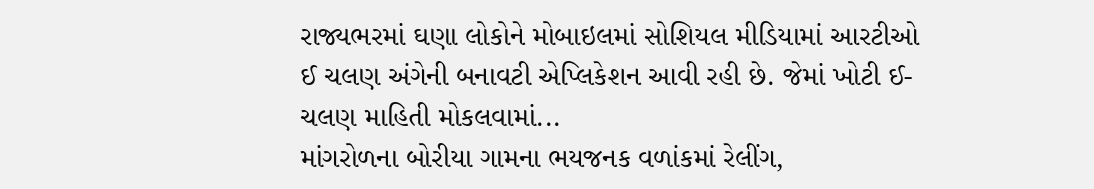રાજ્યભરમાં ઘણા લોકોને મોબાઇલમાં સોશિયલ મીડિયામાં આરટીઓ ઈ ચલણ અંગેની બનાવટી એપ્લિકેશન આવી રહી છે. જેમાં ખોટી ઈ-ચલણ માહિતી મોકલવામાં...
માંગરોળના બોરીયા ગામના ભયજનક વળાંકમાં રેલીંગ,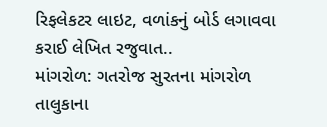રિફલેકટર લાઇટ, વળાંકનું બોર્ડ લગાવવા કરાઈ લેખિત રજુવાત..
માંગરોળ: ગતરોજ સુરતના માંગરોળ તાલુકાના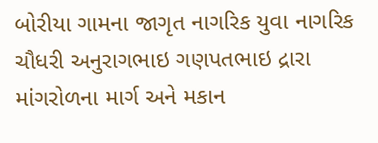બોરીયા ગામના જાગૃત નાગરિક યુવા નાગરિક ચૌધરી અનુરાગભાઇ ગણપતભાઇ દ્રારા માંગરોળના માર્ગ અને મકાન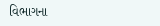વિભાગના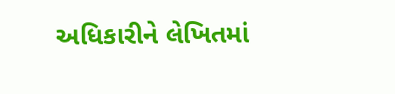અધિકારીને લેખિતમાં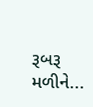રૂબરૂ મળીને...